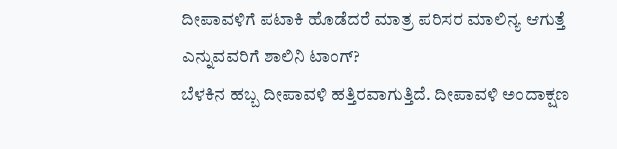ದೀಪಾವಳಿಗೆ ಪಟಾಕಿ ಹೊಡೆದರೆ ಮಾತ್ರ ಪರಿಸರ ಮಾಲಿನ್ಯ ಆಗುತ್ತೆ ಎನ್ನುವವರಿಗೆ ಶಾಲಿನಿ ಟಾಂಗ್?
ಬೆಳಕಿನ ಹಬ್ಬ ದೀಪಾವಳಿ ಹತ್ತಿರವಾಗುತ್ತಿದೆ. ದೀಪಾವಳಿ ಅಂದಾಕ್ಷಣ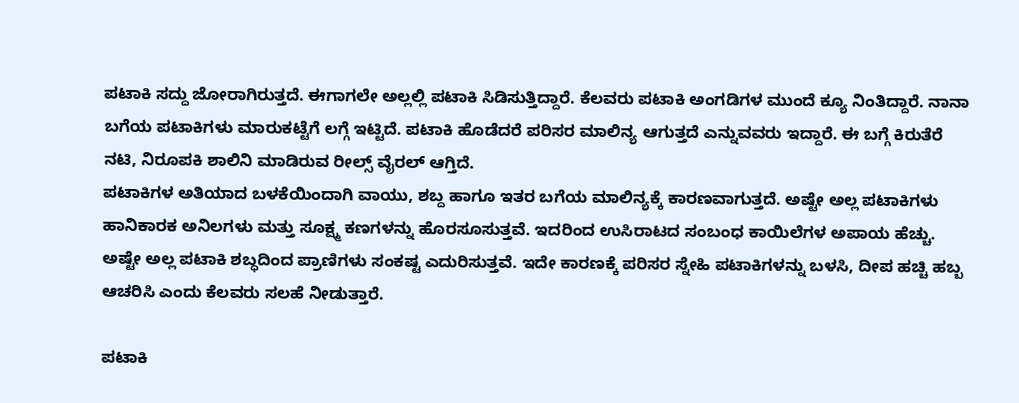ಪಟಾಕಿ ಸದ್ದು ಜೋರಾಗಿರುತ್ತದೆ. ಈಗಾಗಲೇ ಅಲ್ಲಲ್ಲಿ ಪಟಾಕಿ ಸಿಡಿಸುತ್ತಿದ್ದಾರೆ. ಕೆಲವರು ಪಟಾಕಿ ಅಂಗಡಿಗಳ ಮುಂದೆ ಕ್ಯೂ ನಿಂತಿದ್ದಾರೆ. ನಾನಾ ಬಗೆಯ ಪಟಾಕಿಗಳು ಮಾರುಕಟ್ಟೆಗೆ ಲಗ್ಗೆ ಇಟ್ಟಿದೆ. ಪಟಾಕಿ ಹೊಡೆದರೆ ಪರಿಸರ ಮಾಲಿನ್ಯ ಆಗುತ್ತದೆ ಎನ್ನುವವರು ಇದ್ದಾರೆ. ಈ ಬಗ್ಗೆ ಕಿರುತೆರೆ ನಟಿ, ನಿರೂಪಕಿ ಶಾಲಿನಿ ಮಾಡಿರುವ ರೀಲ್ಸ್ ವೈರಲ್ ಆಗ್ತಿದೆ.
ಪಟಾಕಿಗಳ ಅತಿಯಾದ ಬಳಕೆಯಿಂದಾಗಿ ವಾಯು, ಶಬ್ದ ಹಾಗೂ ಇತರ ಬಗೆಯ ಮಾಲಿನ್ಯಕ್ಕೆ ಕಾರಣವಾಗುತ್ತದೆ. ಅಷ್ಟೇ ಅಲ್ಲ ಪಟಾಕಿಗಳು ಹಾನಿಕಾರಕ ಅನಿಲಗಳು ಮತ್ತು ಸೂಕ್ಷ್ಮ ಕಣಗಳನ್ನು ಹೊರಸೂಸುತ್ತವೆ. ಇದರಿಂದ ಉಸಿರಾಟದ ಸಂಬಂಧ ಕಾಯಿಲೆಗಳ ಅಪಾಯ ಹೆಚ್ಚು. ಅಷ್ಟೇ ಅಲ್ಲ ಪಟಾಕಿ ಶಬ್ಧದಿಂದ ಪ್ರಾಣಿಗಳು ಸಂಕಷ್ಟ ಎದುರಿಸುತ್ತವೆ. ಇದೇ ಕಾರಣಕ್ಕೆ ಪರಿಸರ ಸ್ನೇಹಿ ಪಟಾಕಿಗಳನ್ನು ಬಳಸಿ, ದೀಪ ಹಚ್ಚಿ ಹಬ್ಬ ಆಚರಿಸಿ ಎಂದು ಕೆಲವರು ಸಲಹೆ ನೀಡುತ್ತಾರೆ.

ಪಟಾಕಿ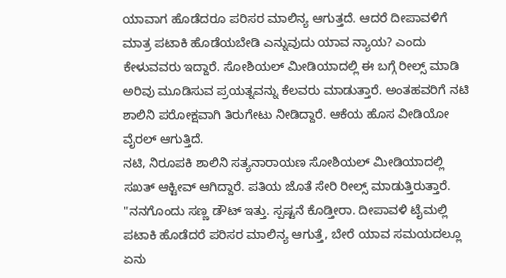ಯಾವಾಗ ಹೊಡೆದರೂ ಪರಿಸರ ಮಾಲಿನ್ಯ ಆಗುತ್ತದೆ. ಆದರೆ ದೀಪಾವಳಿಗೆ ಮಾತ್ರ ಪಟಾಕಿ ಹೊಡೆಯಬೇಡಿ ಎನ್ನುವುದು ಯಾವ ನ್ಯಾಯ? ಎಂದು ಕೇಳುವವರು ಇದ್ದಾರೆ. ಸೋಶಿಯಲ್ ಮೀಡಿಯಾದಲ್ಲಿ ಈ ಬಗ್ಗೆ ರೀಲ್ಸ್ ಮಾಡಿ ಅರಿವು ಮೂಡಿಸುವ ಪ್ರಯತ್ನವನ್ನು ಕೆಲವರು ಮಾಡುತ್ತಾರೆ. ಅಂತಹವರಿಗೆ ನಟಿ ಶಾಲಿನಿ ಪರೋಕ್ಷವಾಗಿ ತಿರುಗೇಟು ನೀಡಿದ್ದಾರೆ. ಆಕೆಯ ಹೊಸ ವೀಡಿಯೋ ವೈರಲ್ ಆಗುತ್ತಿದೆ.
ನಟಿ, ನಿರೂಪಕಿ ಶಾಲಿನಿ ಸತ್ಯನಾರಾಯಣ ಸೋಶಿಯಲ್ ಮೀಡಿಯಾದಲ್ಲಿ ಸಖತ್ ಆಕ್ಟೀವ್ ಆಗಿದ್ದಾರೆ. ಪತಿಯ ಜೊತೆ ಸೇರಿ ರೀಲ್ಸ್ ಮಾಡುತ್ತಿರುತ್ತಾರೆ. "ನನಗೊಂದು ಸಣ್ಣ ಡೌಟ್ ಇತ್ತು. ಸ್ಪಷ್ಟನೆ ಕೊಡ್ತೀರಾ. ದೀಪಾವಳಿ ಟೈಮಲ್ಲಿ ಪಟಾಕಿ ಹೊಡೆದರೆ ಪರಿಸರ ಮಾಲಿನ್ಯ ಆಗುತ್ತೆ, ಬೇರೆ ಯಾವ ಸಮಯದಲ್ಲೂ ಏನು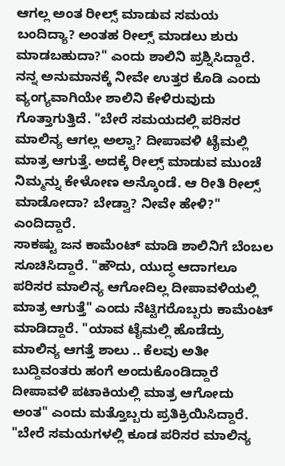ಆಗಲ್ಲ ಅಂತ ರೀಲ್ಸ್ ಮಾಡುವ ಸಮಯ ಬಂದಿದ್ಯಾ? ಅಂತಹ ರೀಲ್ಸ್ ಮಾಡಲು ಶುರು ಮಾಡಬಹುದಾ?" ಎಂದು ಶಾಲಿನಿ ಪ್ರಶ್ನಿಸಿದ್ದಾರೆ.
ನನ್ನ ಅನುಮಾನಕ್ಕೆ ನೀವೇ ಉತ್ತರ ಕೊಡಿ ಎಂದು ವ್ಯಂಗ್ಯವಾಗಿಯೇ ಶಾಲಿನಿ ಕೇಳಿರುವುದು ಗೊತ್ತಾಗುತ್ತಿದೆ. "ಬೇರೆ ಸಮಯದಲ್ಲಿ ಪರಿಸರ ಮಾಲಿನ್ಯ ಆಗಲ್ಲ ಅಲ್ವಾ? ದೀಪಾವಳಿ ಟೈಮಲ್ಲಿ ಮಾತ್ರ ಆಗುತ್ತೆ. ಅದಕ್ಕೆ ರೀಲ್ಸ್ ಮಾಡುವ ಮುಂಚೆ ನಿಮ್ಮನ್ನು ಕೇಳೋಣ ಅನ್ಕೊಂಡೆ. ಆ ರೀತಿ ರೀಲ್ಸ್ ಮಾಡೋದಾ? ಬೇಡ್ವಾ? ನೀವೇ ಹೇಳಿ?" ಎಂದಿದ್ದಾರೆ.
ಸಾಕಷ್ಟು ಜನ ಕಾಮೆಂಟ್ ಮಾಡಿ ಶಾಲಿನಿಗೆ ಬೆಂಬಲ ಸೂಚಿಸಿದ್ದಾರೆ. "ಹೌದು, ಯುದ್ಧ ಆದಾಗಲೂ ಪರಿಸರ ಮಾಲಿನ್ಯ ಆಗೋದಿಲ್ಲ ದೀಪಾವಳಿಯಲ್ಲಿ ಮಾತ್ರ ಆಗುತ್ತೆ" ಎಂದು ನೆಟ್ಟಿಗರೊಬ್ಬರು ಕಾಮೆಂಟ್ ಮಾಡಿದ್ದಾರೆ. "ಯಾವ ಟೈಮಲ್ಲಿ ಹೊಡೆದ್ರು ಮಾಲಿನ್ಯ ಆಗತ್ತೆ ಶಾಲು .. ಕೆಲವು ಅತೀ ಬುದ್ದಿವಂತರು ಹಂಗೆ ಅಂದುಕೊಂಡಿದ್ದಾರೆ ದೀಪಾವಳಿ ಪಟಾಕಿಯಲ್ಲಿ ಮಾತ್ರ ಆಗೋದು ಅಂತ" ಎಂದು ಮತ್ತೊಬ್ಬರು ಪ್ರತಿಕ್ರಿಯಿಸಿದ್ದಾರೆ.
"ಬೇರೆ ಸಮಯಗಳಲ್ಲಿ ಕೂಡ ಪರಿಸರ ಮಾಲಿನ್ಯ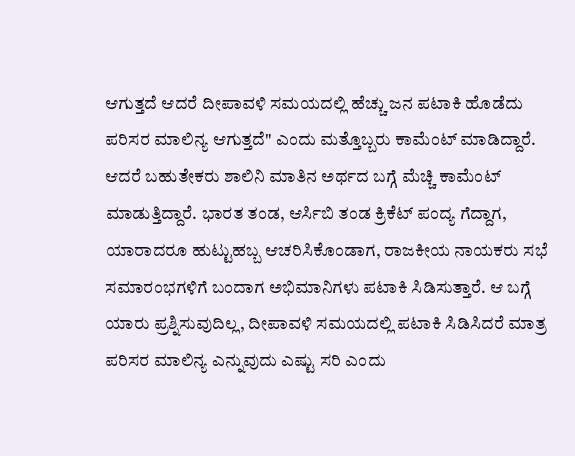ಆಗುತ್ತದೆ ಆದರೆ ದೀಪಾವಳಿ ಸಮಯದಲ್ಲಿ ಹೆಚ್ಚು ಜನ ಪಟಾಕಿ ಹೊಡೆದು ಪರಿಸರ ಮಾಲಿನ್ಯ ಆಗುತ್ತದೆ" ಎಂದು ಮತ್ತೊಬ್ಬರು ಕಾಮೆಂಟ್ ಮಾಡಿದ್ದಾರೆ. ಆದರೆ ಬಹುತೇಕರು ಶಾಲಿನಿ ಮಾತಿನ ಅರ್ಥದ ಬಗ್ಗೆ ಮೆಚ್ಚಿ ಕಾಮೆಂಟ್ ಮಾಡುತ್ತಿದ್ದಾರೆ. ಭಾರತ ತಂಡ, ಆರ್ಸಿಬಿ ತಂಡ ಕ್ರಿಕೆಟ್ ಪಂದ್ಯ ಗೆದ್ದಾಗ, ಯಾರಾದರೂ ಹುಟ್ಟುಹಬ್ಬ ಆಚರಿಸಿಕೊಂಡಾಗ, ರಾಜಕೀಯ ನಾಯಕರು ಸಭೆ ಸಮಾರಂಭಗಳಿಗೆ ಬಂದಾಗ ಅಭಿಮಾನಿಗಳು ಪಟಾಕಿ ಸಿಡಿಸುತ್ತಾರೆ. ಆ ಬಗ್ಗೆ ಯಾರು ಪ್ರಶ್ನಿಸುವುದಿಲ್ಲ, ದೀಪಾವಳಿ ಸಮಯದಲ್ಲಿ ಪಟಾಕಿ ಸಿಡಿಸಿದರೆ ಮಾತ್ರ ಪರಿಸರ ಮಾಲಿನ್ಯ ಎನ್ನುವುದು ಎಷ್ಟು ಸರಿ ಎಂದು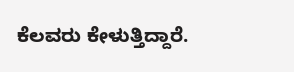ಕೆಲವರು ಕೇಳುತ್ತಿದ್ದಾರೆ.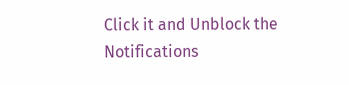Click it and Unblock the Notifications